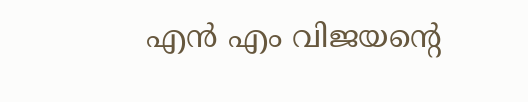എൻ എം വിജയന്റെ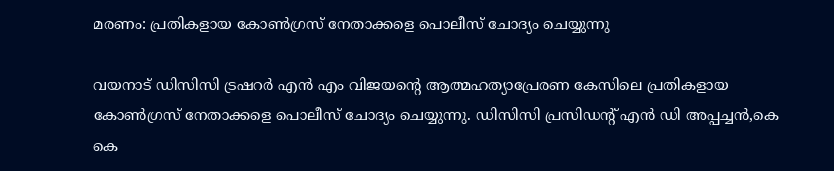മരണം: പ്രതികളായ കോൺഗ്രസ് നേതാക്കളെ പൊലീസ് ചോദ്യം ചെയ്യുന്നു

വയനാട് ഡിസിസി ട്രഷറർ എൻ എം വിജയന്റെ ആത്മഹത്യാപ്രേരണ കേസിലെ പ്രതികളായ കോൺഗ്രസ് നേതാക്കളെ പൊലീസ് ചോദ്യം ചെയ്യുന്നു. ഡിസിസി പ്രസിഡന്റ് എൻ ഡി അപ്പച്ചൻ,കെ കെ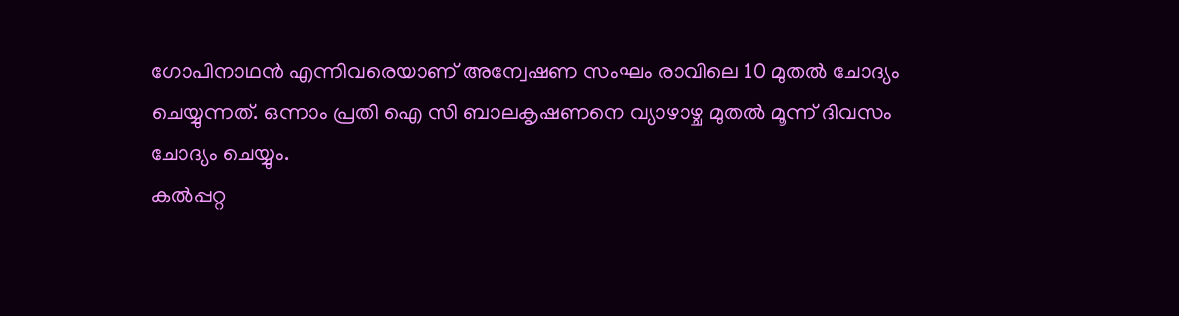ഗോപിനാഥൻ എന്നിവരെയാണ് അന്വേഷണ സംഘം രാവിലെ 10 മുതൽ ചോദ്യം ചെയ്യുന്നത്. ഒന്നാം പ്രതി ഐ സി ബാലകൃഷണനെ വ്യാഴാഴ്ച മുതൽ മൂന്ന് ദിവസം ചോദ്യം ചെയ്യും.
കൽപ്പറ്റ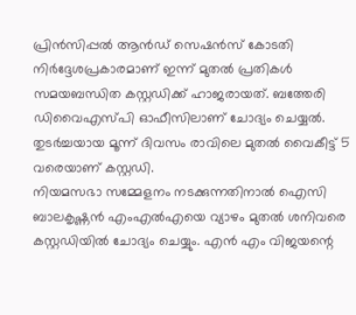പ്രിൻസിപ്പൽ ആൻഡ് സെഷൻസ് കോടതി നിർദ്ദേശപ്രകാരമാണ് ഇന്ന് മുതൽ പ്രതികൾ സമയബന്ധിത കസ്റ്റഡിക്ക് ഹാജരായത്. ബത്തേരി ഡിവൈഎസ്പി ഓഫീസിലാണ് ചോദ്യം ചെയ്യൽ. തുടർച്ചയായ മൂന്ന് ദിവസം രാവിലെ മുതൽ വൈകീട്ട് 5 വരെയാണ് കസ്റ്റഡി.
നിയമസഭാ സമ്മേളനം നടക്കുന്നതിനാൽ ഐസി ബാലകൃഷ്ണൻ എംഎൽഎയെ വ്യാഴം മുതൽ ശനിവരെ കസ്റ്റഡിയിൽ ചോദ്യം ചെയ്യും. എൻ എം വിജയന്റെ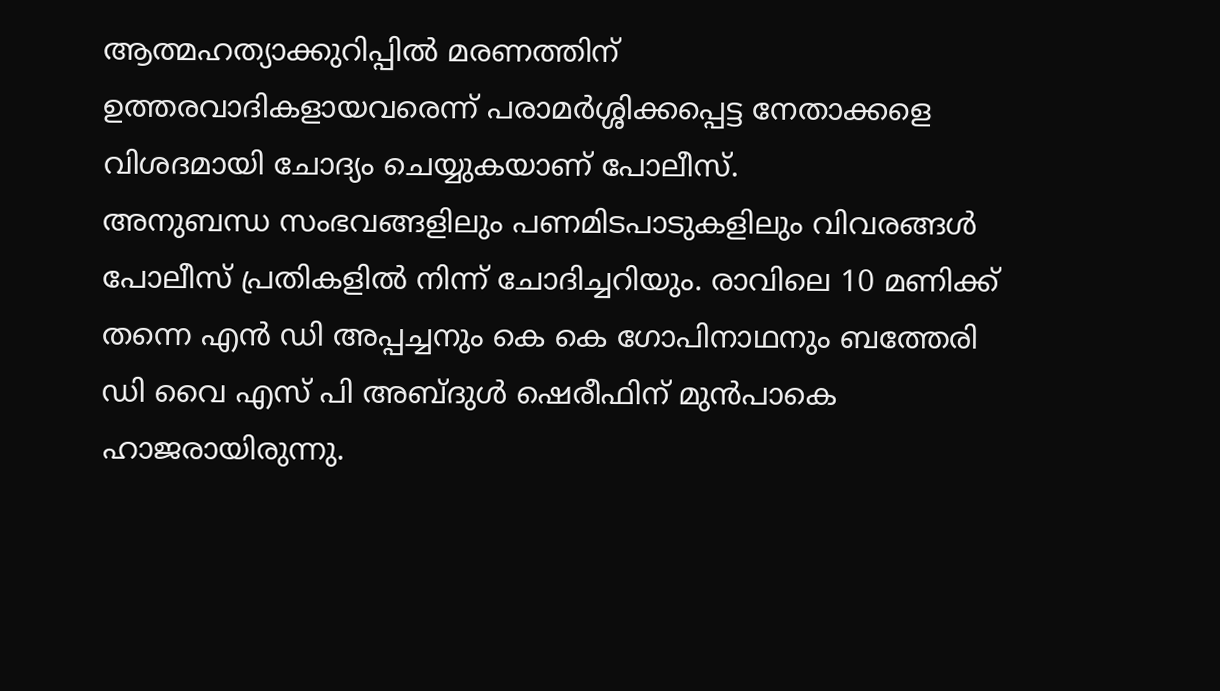ആത്മഹത്യാക്കുറിപ്പിൽ മരണത്തിന് ഉത്തരവാദികളായവരെന്ന് പരാമർശ്ശിക്കപ്പെട്ട നേതാക്കളെ വിശദമായി ചോദ്യം ചെയ്യുകയാണ് പോലീസ്.
അനുബന്ധ സംഭവങ്ങളിലും പണമിടപാടുകളിലും വിവരങ്ങൾ പോലീസ് പ്രതികളിൽ നിന്ന് ചോദിച്ചറിയും. രാവിലെ 10 മണിക്ക് തന്നെ എൻ ഡി അപ്പച്ചനും കെ കെ ഗോപിനാഥനും ബത്തേരി ഡി വൈ എസ് പി അബ്ദുൾ ഷെരീഫിന് മുൻപാകെ ഹാജരായിരുന്നു.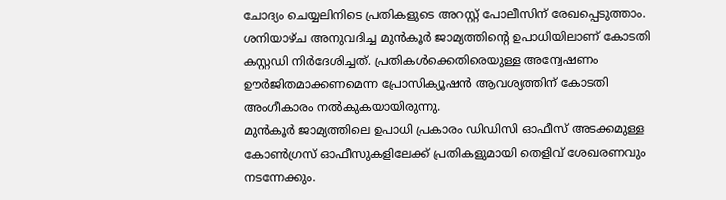ചോദ്യം ചെയ്യലിനിടെ പ്രതികളുടെ അറസ്റ്റ് പോലീസിന് രേഖപ്പെടുത്താം. ശനിയാഴ്ച അനുവദിച്ച മുൻകൂർ ജാമ്യത്തിന്റെ ഉപാധിയിലാണ് കോടതി കസ്റ്റഡി നിർദേശിച്ചത്. പ്രതികൾക്കെതിരെയുള്ള അന്വേഷണം ഊർജിതമാക്കണമെന്ന പ്രോസിക്യൂഷൻ ആവശ്യത്തിന് കോടതി അംഗീകാരം നൽകുകയായിരുന്നു.
മുൻകൂർ ജാമ്യത്തിലെ ഉപാധി പ്രകാരം ഡിഡിസി ഓഫീസ് അടക്കമുള്ള കോൺഗ്രസ് ഓഫീസുകളിലേക്ക് പ്രതികളുമായി തെളിവ് ശേഖരണവും നടന്നേക്കും.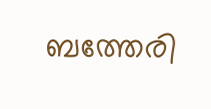ബത്തേരി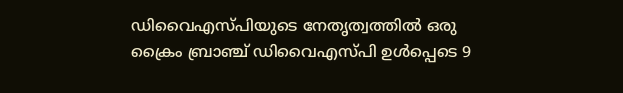ഡിവൈഎസ്പിയുടെ നേതൃത്വത്തിൽ ഒരു ക്രൈം ബ്രാഞ്ച് ഡിവൈഎസ്പി ഉൾപ്പെടെ 9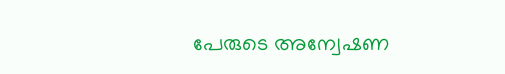പേരുടെ അന്വേഷണ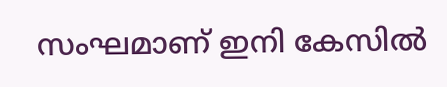സംഘമാണ് ഇനി കേസിൽ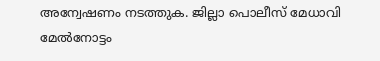അന്വേഷണം നടത്തുക. ജില്ലാ പൊലീസ് മേധാവി മേൽനോട്ടം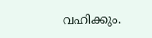വഹിക്കും.